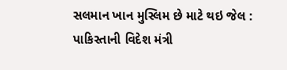સલમાન ખાન મુસ્લિમ છે માટે થઇ જેલ : પાકિસ્તાની વિદેશ મંત્રી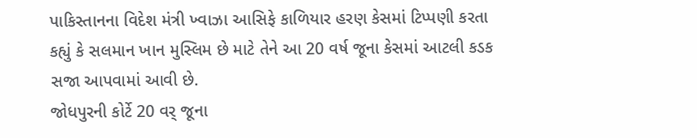પાકિસ્તાનના વિદેશ મંત્રી ખ્વાઝા આસિફે કાળિયાર હરણ કેસમાં ટિપ્પણી કરતા કહ્યું કે સલમાન ખાન મુસ્લિમ છે માટે તેને આ 20 વર્ષ જૂના કેસમાં આટલી કડક સજા આપવામાં આવી છે.
જોધપુરની કોર્ટે 20 વર્ જૂના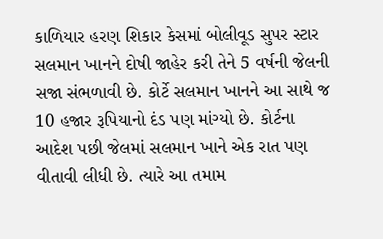કાળિયાર હરણ શિકાર કેસમાં બોલીવૂડ સુપર સ્ટાર સલમાન ખાનને દોષી જાહેર કરી તેને 5 વર્ષની જેલની સજા સંભળાવી છે. કોર્ટે સલમાન ખાનને આ સાથે જ 10 હજાર રૂપિયાનો દંડ પણ માંગ્યો છે. કોર્ટના આદેશ પછી જેલમાં સલમાન ખાને એક રાત પણ વીતાવી લીધી છે. ત્યારે આ તમામ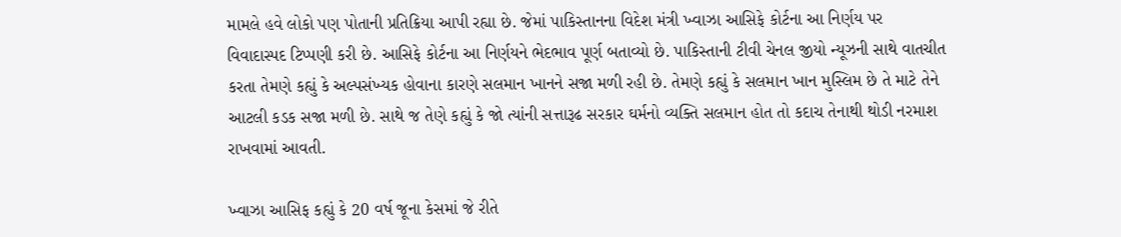મામલે હવે લોકો પણ પોતાની પ્રતિક્રિયા આપી રહ્યા છે. જેમાં પાકિસ્તાનના વિદેશ મંત્રી ખ્વાઝા આસિફે કોર્ટના આ નિર્ણય પર વિવાદાસ્પદ ટિપ્પણી કરી છે. આસિફે કોર્ટના આ નિર્ણયને ભેદભાવ પૂર્ણ બતાવ્યો છે. પાકિસ્તાની ટીવી ચેનલ જીયો ન્યૂઝની સાથે વાતચીત કરતા તેમણે કહ્યું કે અલ્પસંખ્યક હોવાના કારણે સલમાન ખાનને સજા મળી રહી છે. તેમણે કહ્યું કે સલમાન ખાન મુસ્લિમ છે તે માટે તેને આટલી કડક સજા મળી છે. સાથે જ તેણે કહ્યું કે જો ત્યાંની સત્તારૂઢ સરકાર ઘર્મનો વ્યક્તિ સલમાન હોત તો કદાચ તેનાથી થોડી નરમાશ રાખવામાં આવતી.

ખ્વાઝા આસિફ કહ્યું કે 20 વર્ષ જૂના કેસમાં જે રીતે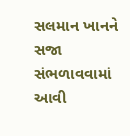સલમાન ખાનને સજા સંભળાવવામાં આવી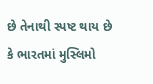છે તેનાથી સ્પષ્ટ થાય છે કે ભારતમાં મુસ્લિમો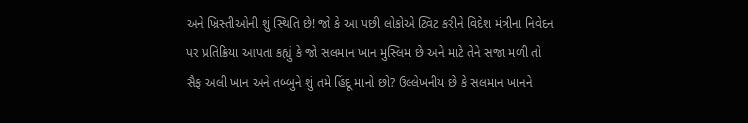અને ખ્રિસ્તીઓની શું સ્થિતિ છે! જો કે આ પછી લોકોએ ટ્વિટ કરીને વિદેશ મંત્રીના નિવેદન પર પ્રતિક્રિયા આપતા કહ્યું કે જો સલમાન ખાન મુસ્લિમ છે અને માટે તેને સજા મળી તો સૈફ અલી ખાન અને તબ્બુને શું તમે હિંદૂ માનો છો? ઉલ્લેખનીય છે કે સલમાન ખાનને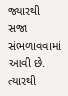જ્યારથી સજા સંભળાવવામાં આવી છે. ત્યારથી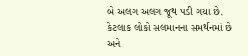બે અલગ અલગ જૂથ પડી ગયા છે. કેટલાક લોકો સલમાનના સમર્થનમાં છે અને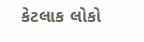કેટલાક લોકો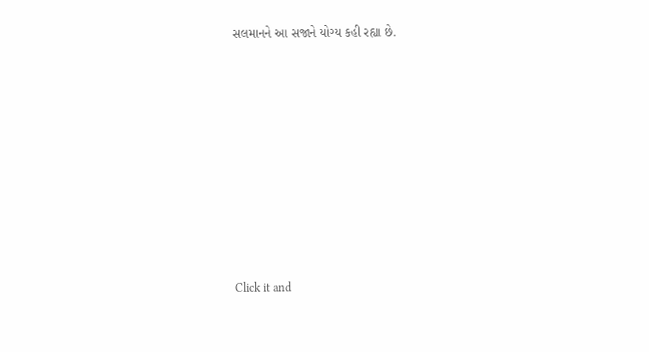સલમાનને આ સજાને યોગ્ય કહી રહ્યા છે.












Click it and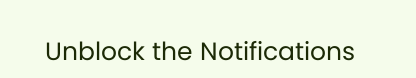Unblock the Notifications